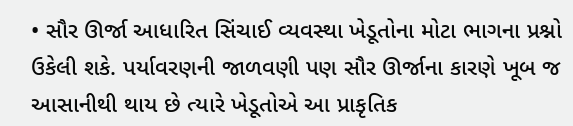• સૌર ઊર્જા આધારિત સિંચાઈ વ્યવસ્થા ખેડૂતોના મોટા ભાગના પ્રશ્નો ઉકેલી શકે. પર્યાવરણની જાળવણી પણ સૌર ઊર્જાના કારણે ખૂબ જ આસાનીથી થાય છે ત્યારે ખેડૂતોએ આ પ્રાકૃતિક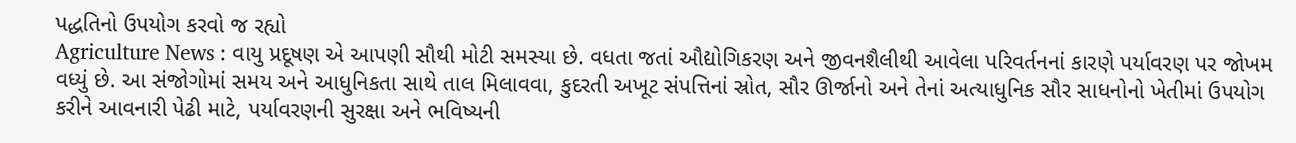પદ્ધતિનો ઉપયોગ કરવો જ રહ્યો
Agriculture News : વાયુ પ્રદૂષણ એ આપણી સૌથી મોટી સમસ્યા છે. વધતા જતાં ઔદ્યોગિકરણ અને જીવનશૈલીથી આવેલા પરિવર્તનનાં કારણે પર્યાવરણ પર જોખમ વધ્યું છે. આ સંજોગોમાં સમય અને આધુનિકતા સાથે તાલ મિલાવવા, કુદરતી અખૂટ સંપત્તિનાં સ્રોત, સૌર ઊર્જાનો અને તેનાં અત્યાધુનિક સૌર સાધનોનો ખેતીમાં ઉપયોગ કરીને આવનારી પેઢી માટે, પર્યાવરણની સુરક્ષા અને ભવિષ્યની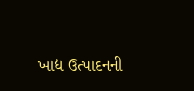ખાદ્ય ઉત્પાદનની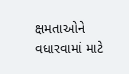ક્ષમતાઓને વધારવામાં માટે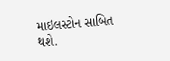માઇલસ્ટોન સાબિત થશે.